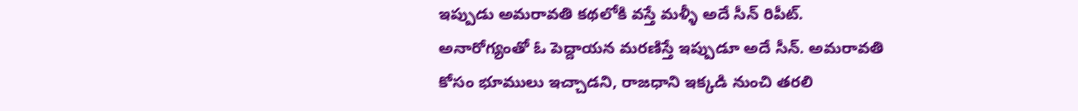ఇప్పుడు అమరావతి కథలోకి వస్తే మళ్ళీ అదే సీన్ రిపీట్. అనారోగ్యంతో ఓ పెద్దాయన మరణిస్తే ఇప్పుడూ అదే సీన్. అమరావతి కోసం భూములు ఇచ్చాడని, రాజధాని ఇక్కడి నుంచి తరలి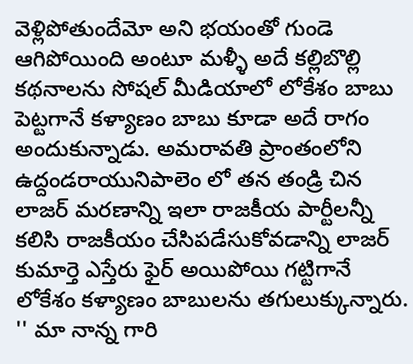వెళ్లిపోతుందేమో అని భయంతో గుండె ఆగిపోయింది అంటూ మళ్ళీ అదే కల్లిబొల్లి కథనాలను సోషల్ మీడియాలో లోకేశం బాబు పెట్టగానే కళ్యాణం బాబు కూడా అదే రాగం అందుకున్నాడు. అమరావతి ప్రాంతంలోని ఉద్దండరాయునిపాలెం లో తన తండ్రి చిన లాజర్ మరణాన్ని ఇలా రాజకీయ పార్టీలన్నీ కలిసి రాజకీయం చేసిపడేసుకోవడాన్ని లాజర్ కుమార్తె ఎస్తేరు ఫైర్ అయిపోయి గట్టిగానే లోకేశం కళ్యాణం బాబులను తగులుక్కున్నారు.
'' మా నాన్న గారి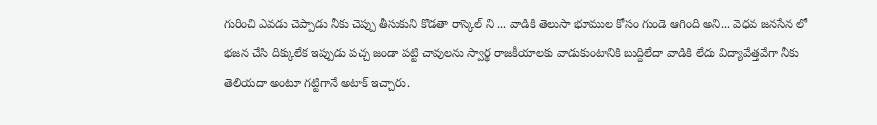గురించి ఎవడు చెప్పాడు నీకు చెప్పు తీసుకుని కొడతా రాస్కెల్ ని ... వాడికి తెలుసా భూముల కోసం గుండె ఆగింది అని... వెధవ జనసేన లో భజన చేసి దిక్కులేక ఇప్పుడు పచ్చ జండా పట్టి చావులను స్వార్థ రాజకీయాలకు వాడుకుంటానికి బుద్దిలేదా వాడికి లేదు విద్యావేత్తవేగా నీకు తెలియదా అంటూ గట్టిగానే అటాక్ ఇచ్చారు.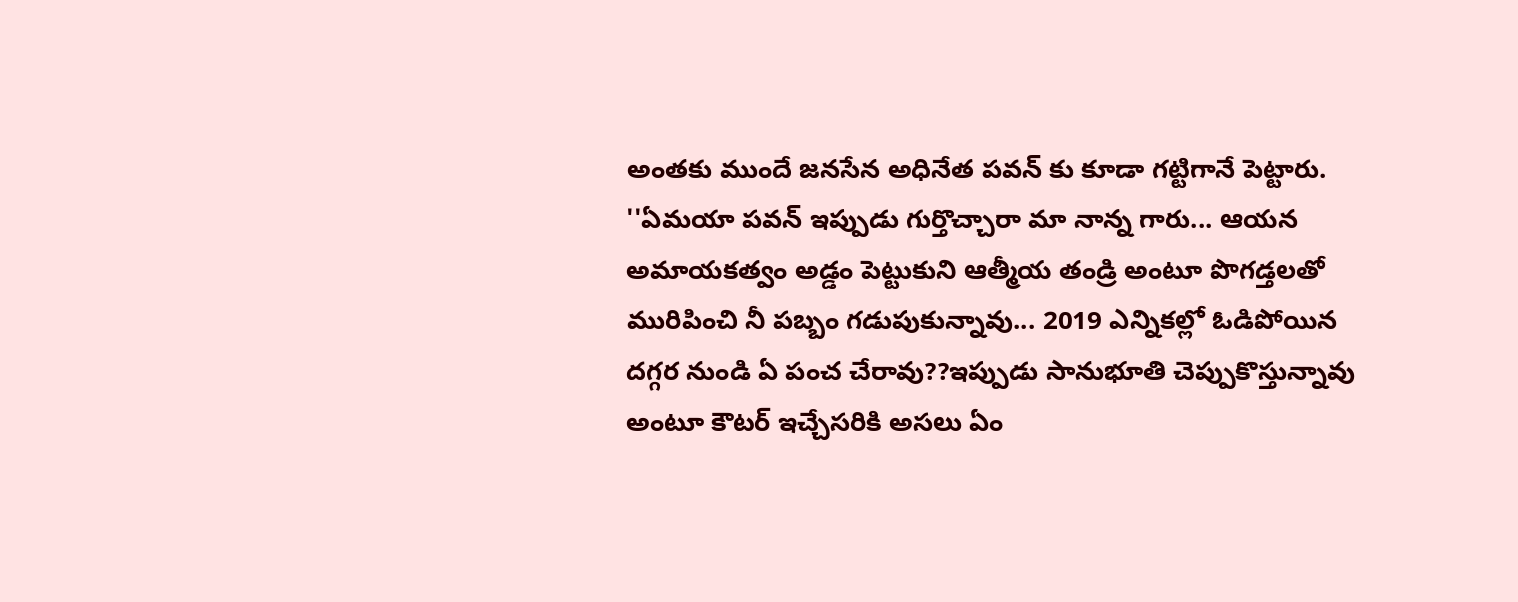అంతకు ముందే జనసేన అధినేత పవన్ కు కూడా గట్టిగానే పెట్టారు.
''ఏమయా పవన్ ఇప్పుడు గుర్తొచ్చారా మా నాన్న గారు... ఆయన అమాయకత్వం అడ్డం పెట్టుకుని ఆత్మీయ తండ్రి అంటూ పొగడ్తలతో మురిపించి నీ పబ్బం గడుపుకున్నావు... 2019 ఎన్నికల్లో ఓడిపోయిన దగ్గర నుండి ఏ పంచ చేరావు??ఇప్పుడు సానుభూతి చెప్పుకొస్తున్నావు అంటూ కౌటర్ ఇచ్చేసరికి అసలు ఏం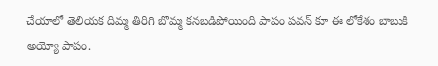చేయాలో తెలియక దిమ్మ తిరిగి బొమ్మ కనబడిపోయింది పాపం పవన్ కూ ఈ లోకేశం బాబుకి అయ్యో పాపం.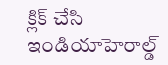క్లిక్ చేసి ఇండియాహెరాల్డ్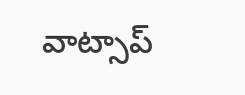వాట్సాప్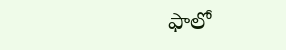ఫాలో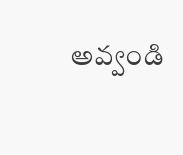అవ్వండి